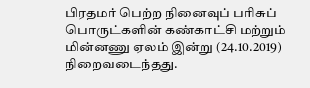பிரதமர் பெற்ற நினைவுப் பரிசுப் பொருட்களின் கண்காட்சி மற்றும் மின்னணு ஏலம் இன்று (24.10.2019) நிறைவடைந்தது.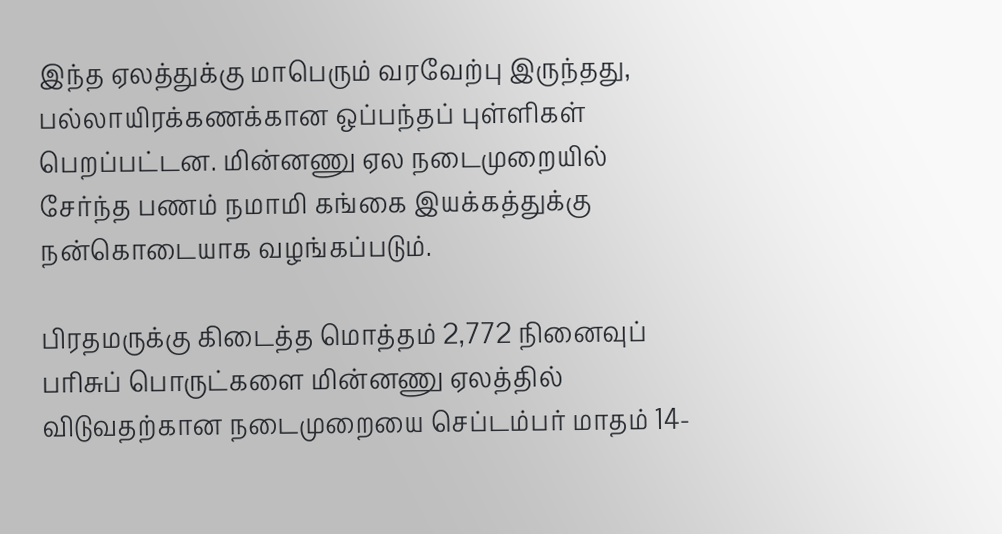இந்த ஏலத்துக்கு மாபெரும் வரவேற்பு இருந்தது, பல்லாயிரக்கணக்கான ஒப்பந்தப் புள்ளிகள் பெறப்பட்டன. மின்னணு ஏல நடைமுறையில் சேர்ந்த பணம் நமாமி கங்கை இயக்கத்துக்கு நன்கொடையாக வழங்கப்படும்.

பிரதமருக்கு கிடைத்த மொத்தம் 2,772 நினைவுப் பரிசுப் பொருட்களை மின்னணு ஏலத்தில் விடுவதற்கான நடைமுறையை செப்டம்பர் மாதம் 14-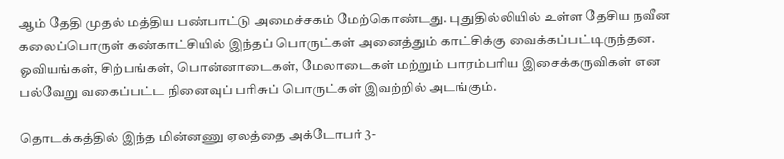ஆம் தேதி முதல் மத்திய பண்பாட்டு அமைச்சகம் மேற்கொண்டது. புதுதில்லியில் உள்ள தேசிய நவீன கலைப்பொருள் கண்காட்சியில் இந்தப் பொருட்கள் அனைத்தும் காட்சிக்கு வைக்கப்பட்டிருந்தன. ஓவியங்கள், சிற்பங்கள், பொன்னாடைகள், மேலாடைகள் மற்றும் பாரம்பரிய இசைக்கருவிகள் என பல்வேறு வகைப்பட்ட நினைவுப் பரிசுப் பொருட்கள் இவற்றில் அடங்கும்.

தொடக்கத்தில் இந்த மின்னணு ஏலத்தை அக்டோபர் 3-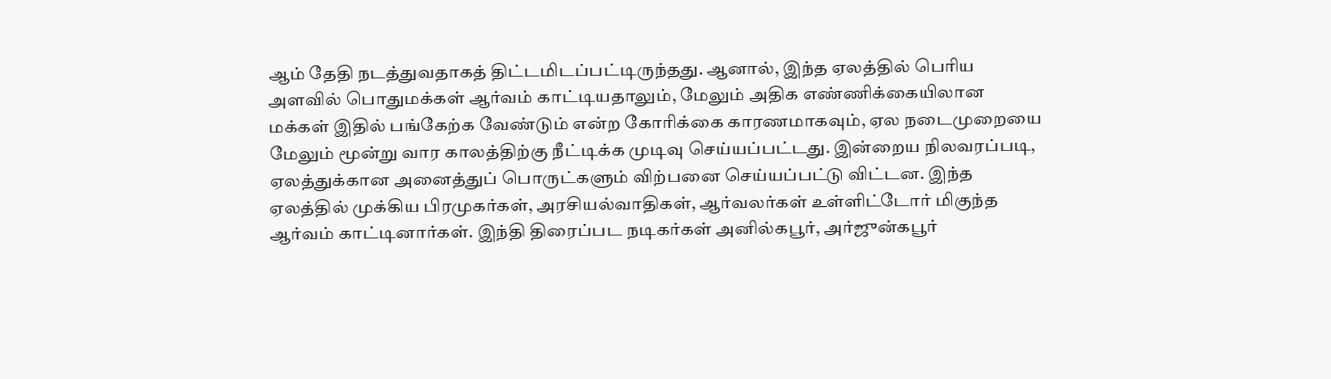ஆம் தேதி நடத்துவதாகத் திட்டமிடப்பட்டிருந்தது. ஆனால், இந்த ஏலத்தில் பெரிய அளவில் பொதுமக்கள் ஆர்வம் காட்டியதாலும், மேலும் அதிக எண்ணிக்கையிலான மக்கள் இதில் பங்கேற்க வேண்டும் என்ற கோரிக்கை காரணமாகவும், ஏல நடைமுறையை மேலும் மூன்று வார காலத்திற்கு நீட்டிக்க முடிவு செய்யப்பட்டது. இன்றைய நிலவரப்படி, ஏலத்துக்கான அனைத்துப் பொருட்களும் விற்பனை செய்யப்பட்டு விட்டன. இந்த ஏலத்தில் முக்கிய பிரமுகர்கள், அரசியல்வாதிகள், ஆர்வலர்கள் உள்ளிட்டோர் மிகுந்த ஆர்வம் காட்டினார்கள். இந்தி திரைப்பட நடிகர்கள் அனில்கபூர், அர்ஜுன்கபூர்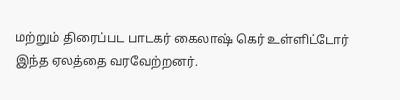மற்றும் திரைப்பட பாடகர் கைலாஷ் கெர் உள்ளிட்டோர் இந்த ஏலத்தை வரவேற்றனர்.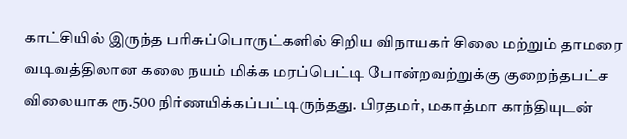காட்சியில் இருந்த பரிசுப்பொருட்களில் சிறிய விநாயகர் சிலை மற்றும் தாமரை வடிவத்திலான கலை நயம் மிக்க மரப்பெட்டி போன்றவற்றுக்கு குறைந்தபட்ச விலையாக ரூ.500 நிர்ணயிக்கப்பட்டிருந்தது. பிரதமர், மகாத்மா காந்தியுடன்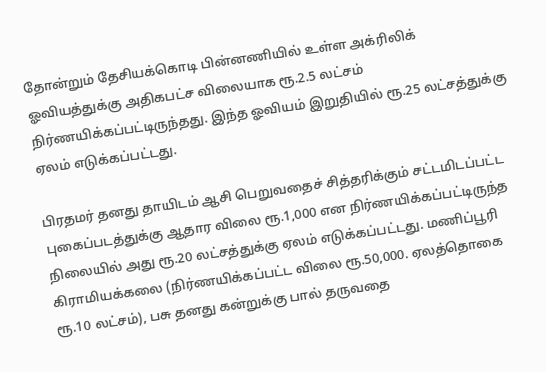தோன்றும் தேசியக்கொடி பின்னணியில் உள்ள அக்ரிலிக் ஓவியத்துக்கு அதிகபட்ச விலையாக ரூ.2.5 லட்சம் நிர்ணயிக்கப்பட்டிருந்தது. இந்த ஓவியம் இறுதியில் ரூ.25 லட்சத்துக்கு ஏலம் எடுக்கப்பட்டது.

பிரதமர் தனது தாயிடம் ஆசி பெறுவதைச் சித்தரிக்கும் சட்டமிடப்பட்ட புகைப்படத்துக்கு ஆதார விலை ரூ.1,000 என நிர்ணயிக்கப்பட்டிருந்த நிலையில் அது ரூ.20 லட்சத்துக்கு ஏலம் எடுக்கப்பட்டது. மணிப்பூரி கிராமியக்கலை (நிர்ணயிக்கப்பட்ட விலை ரூ.50,000. ஏலத்தொகை ரூ.10 லட்சம்), பசு தனது கன்றுக்கு பால் தருவதை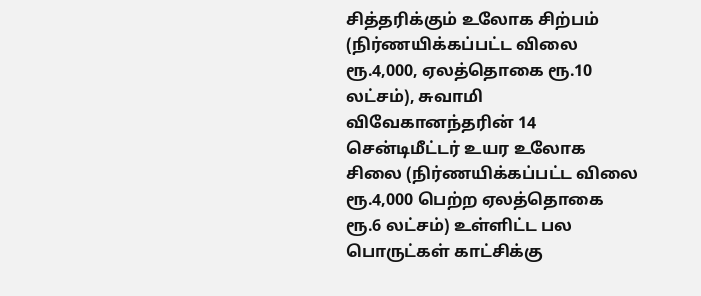சித்தரிக்கும் உலோக சிற்பம் (நிர்ணயிக்கப்பட்ட விலை ரூ.4,000, ஏலத்தொகை ரூ.10 லட்சம்), சுவாமி விவேகானந்தரின் 14 சென்டிமீட்டர் உயர உலோக சிலை (நிர்ணயிக்கப்பட்ட விலை ரூ.4,000 பெற்ற ஏலத்தொகை ரூ.6 லட்சம்) உள்ளிட்ட பல பொருட்கள் காட்சிக்கு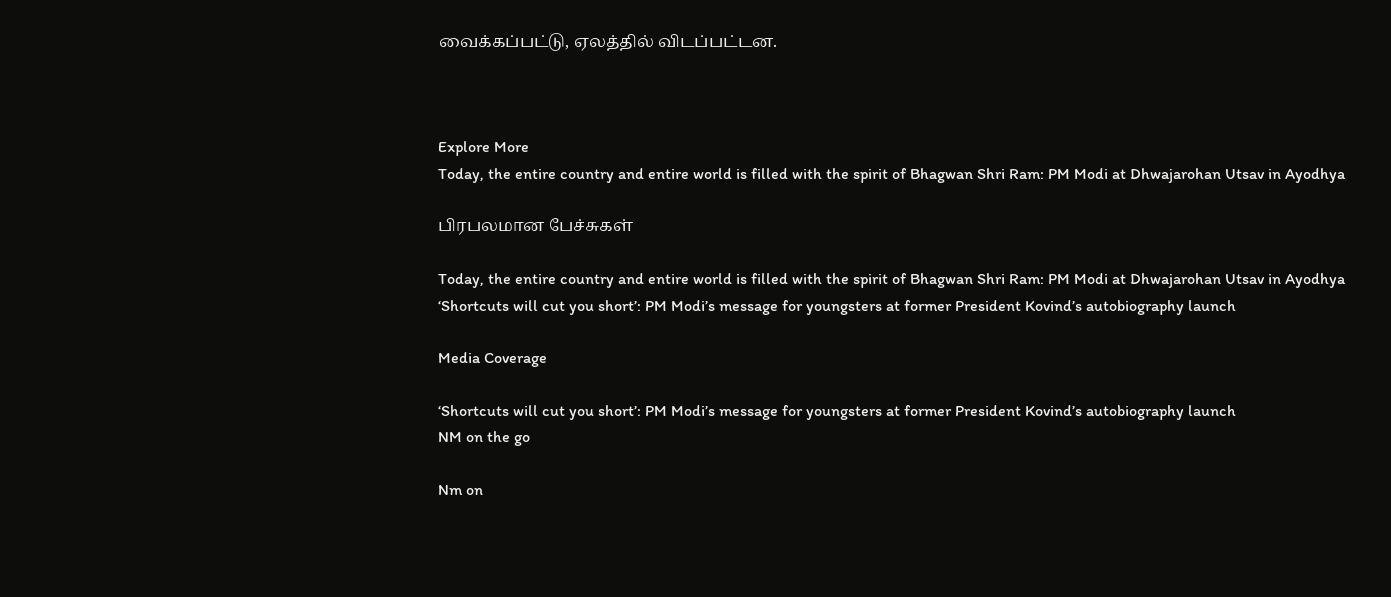வைக்கப்பட்டு, ஏலத்தில் விடப்பட்டன.



Explore More
Today, the entire country and entire world is filled with the spirit of Bhagwan Shri Ram: PM Modi at Dhwajarohan Utsav in Ayodhya

பிரபலமான பேச்சுகள்

Today, the entire country and entire world is filled with the spirit of Bhagwan Shri Ram: PM Modi at Dhwajarohan Utsav in Ayodhya
‘Shortcuts will cut you short’: PM Modi’s message for youngsters at former President Kovind’s autobiography launch

Media Coverage

‘Shortcuts will cut you short’: PM Modi’s message for youngsters at former President Kovind’s autobiography launch
NM on the go

Nm on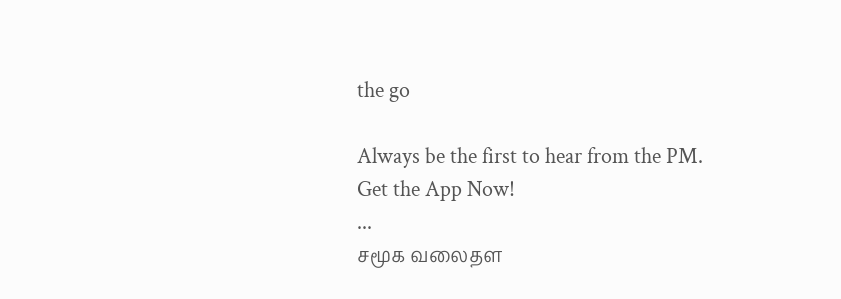the go

Always be the first to hear from the PM. Get the App Now!
...
சமூக வலைதள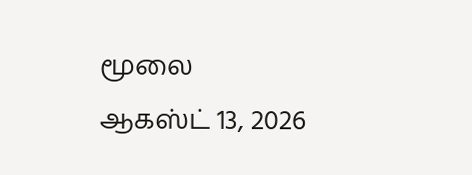மூலை ஆகஸ்ட் 13, 2026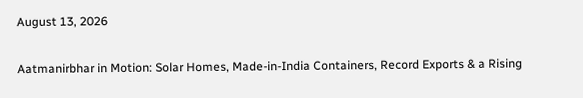August 13, 2026

Aatmanirbhar in Motion: Solar Homes, Made-in-India Containers, Record Exports & a Rising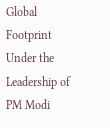Global Footprint Under the Leadership of PM Modi